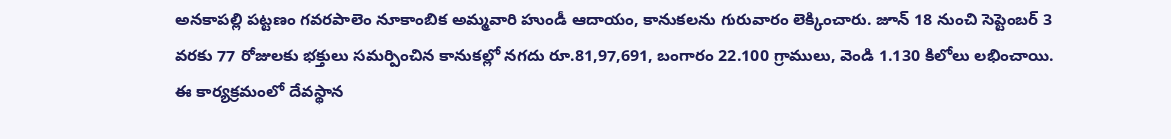అనకాపల్లి పట్టణం గవరపాలెం నూకాంబిక అమ్మవారి హుండీ ఆదాయం, కానుకలను గురువారం లెక్కించారు. జూన్ 18 నుంచి సెప్టెంబర్ 3 వరకు 77 రోజులకు భక్తులు సమర్పించిన కానుకల్లో నగదు రూ.81,97,691, బంగారం 22.100 గ్రాములు, వెండి 1.130 కిలోలు లభించాయి. ఈ కార్యక్రమంలో దేవస్థాన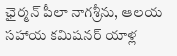ఛైర్మన్ పీలా నాగశ్రీను, ఆలయ సహాయ కమిషనర్ యాళ్ల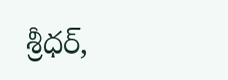శ్రీధర్,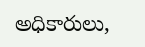అధికారులు,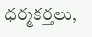ధర్మకర్తలు,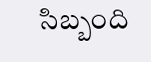సిబ్బంది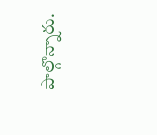పాల్గొన్నారు.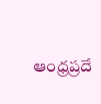ఆంధ్రప్రదే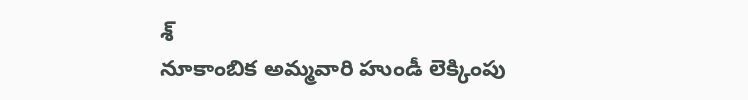శ్
నూకాంబిక అమ్మవారి హుండీ లెక్కింపు